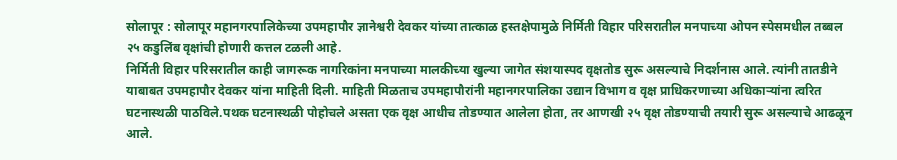सोलापूर : सोलापूर महानगरपालिकेच्या उपमहापौर ज्ञानेश्वरी देवकर यांच्या तात्काळ हस्तक्षेपामुळे निर्मिती विहार परिसरातील मनपाच्या ओपन स्पेसमधील तब्बल २५ कडुलिंब वृक्षांची होणारी कत्तल टळली आहे.
निर्मिती विहार परिसरातील काही जागरूक नागरिकांना मनपाच्या मालकीच्या खुल्या जागेत संशयास्पद वृक्षतोड सुरू असल्याचे निदर्शनास आले. त्यांनी तातडीने याबाबत उपमहापौर देवकर यांना माहिती दिली. माहिती मिळताच उपमहापौरांनी महानगरपालिका उद्यान विभाग व वृक्ष प्राधिकरणाच्या अधिकाऱ्यांना त्वरित घटनास्थळी पाठविले.पथक घटनास्थळी पोहोचले असता एक वृक्ष आधीच तोडण्यात आलेला होता, तर आणखी २५ वृक्ष तोडण्याची तयारी सुरू असल्याचे आढळून आले.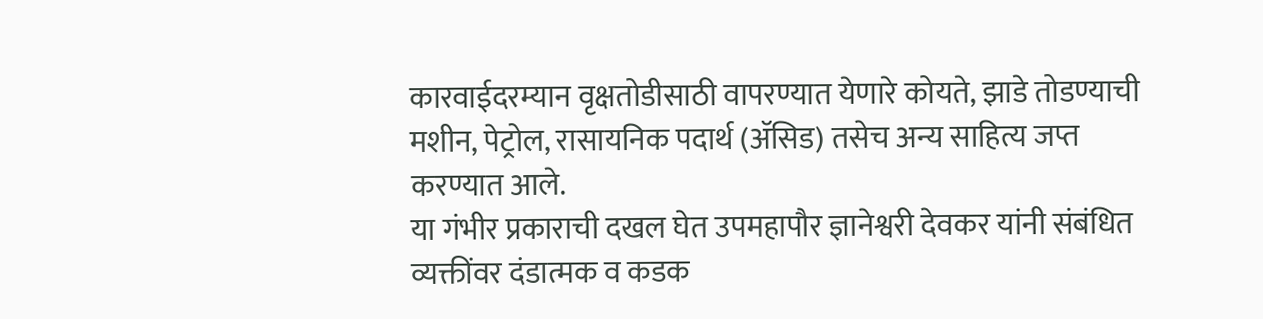कारवाईदरम्यान वृक्षतोडीसाठी वापरण्यात येणारे कोयते, झाडे तोडण्याची मशीन, पेट्रोल, रासायनिक पदार्थ (ॲसिड) तसेच अन्य साहित्य जप्त करण्यात आले.
या गंभीर प्रकाराची दखल घेत उपमहापौर ज्ञानेश्वरी देवकर यांनी संबंधित व्यक्तींवर दंडात्मक व कडक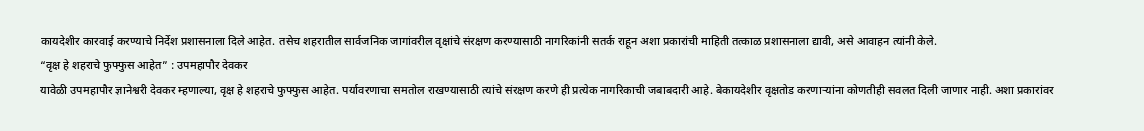कायदेशीर कारवाई करण्याचे निर्देश प्रशासनाला दिले आहेत. तसेच शहरातील सार्वजनिक जागांवरील वृक्षांचे संरक्षण करण्यासाठी नागरिकांनी सतर्क राहून अशा प्रकारांची माहिती तत्काळ प्रशासनाला द्यावी, असे आवाहन त्यांनी केले.
“वृक्ष हे शहराचे फुफ्फुस आहेत” : उपमहापौर देवकर
यावेळी उपमहापौर ज्ञानेश्वरी देवकर म्हणाल्या, वृक्ष हे शहराचे फुफ्फुस आहेत. पर्यावरणाचा समतोल राखण्यासाठी त्यांचे संरक्षण करणे ही प्रत्येक नागरिकाची जबाबदारी आहे. बेकायदेशीर वृक्षतोड करणाऱ्यांना कोणतीही सवलत दिली जाणार नाही. अशा प्रकारांवर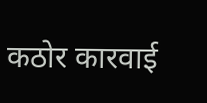कठोर कारवाई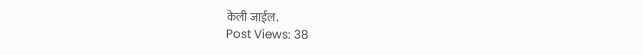केली जाईल.
Post Views: 38